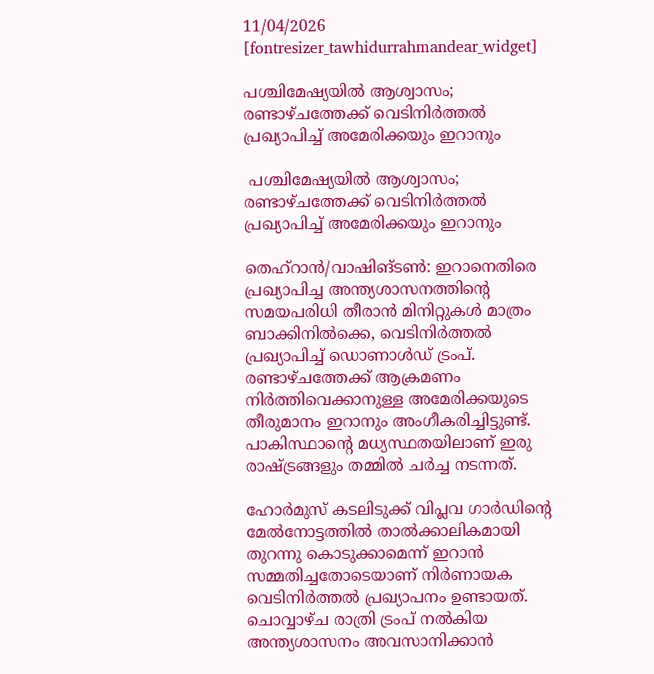11/04/2026
[fontresizer_tawhidurrahmandear_widget]

പശ്ചിമേഷ്യയിൽ ആശ്വാസം; രണ്ടാഴ്‌ചത്തേക്ക് വെടിനിർത്തൽ പ്രഖ്യാപിച്ച് അമേരിക്കയും ഇറാനും

 പശ്ചിമേഷ്യയിൽ ആശ്വാസം; രണ്ടാഴ്‌ചത്തേക്ക് വെടിനിർത്തൽ പ്രഖ്യാപിച്ച് അമേരിക്കയും ഇറാനും

തെഹ്റാൻ/വാഷിങ്ടൺ: ഇറാനെതിരെ പ്രഖ്യാപിച്ച അന്ത്യശാസനത്തിൻ്റെ സമയപരിധി തീരാൻ മിനിറ്റുകൾ മാത്രം ബാക്കിനിൽക്കെ, വെടിനിർത്തൽ പ്രഖ്യാപിച്ച് ഡൊണാൾഡ് ട്രംപ്. രണ്ടാഴ്ചത്തേക്ക് ആക്രമണം നിർത്തിവെക്കാനുള്ള അമേരിക്കയുടെ തീരുമാനം ഇറാനും അംഗീകരിച്ചിട്ടുണ്ട്. പാകിസ്ഥാൻ്റെ മധ്യസ്ഥതയിലാണ് ഇരു രാഷ്ട്രങ്ങളും തമ്മിൽ ചർച്ച നടന്നത്.

ഹോർമുസ് കടലിടുക്ക് വിപ്ലവ ഗാർഡിൻ്റെ മേൽനോട്ടത്തിൽ താൽക്കാലികമായി തുറന്നു കൊടുക്കാമെന്ന് ഇറാൻ സമ്മതിച്ചതോടെയാണ് നിർണായക വെടിനിർത്തൽ പ്രഖ്യാപനം ഉണ്ടായത്. ചൊവ്വാഴ്ച രാത്രി ട്രംപ് നൽകിയ അന്ത്യശാസനം അവസാനിക്കാൻ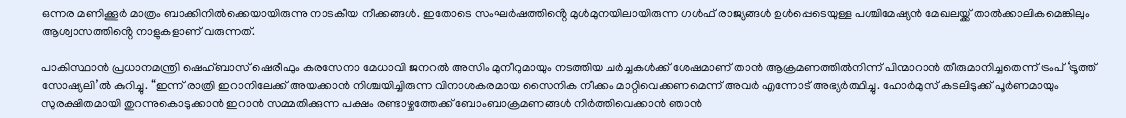ഒന്നര മണിക്കൂർ മാത്രം ബാക്കിനിൽക്കെയായിരുന്നു നാടകീയ നീക്കങ്ങൾ. ഇതോടെ സംഘർഷത്തിൻ്റെ മുൾമുനയിലായിരുന്ന ഗൾഫ് രാജ്യങ്ങൾ ഉൾപ്പെടെയുള്ള പശ്ചിമേഷ്യൻ മേഖലയ്ക്ക് താൽക്കാലികമെങ്കിലും ആശ്വാസത്തിൻ്റെ നാളുകളാണ് വരുന്നത്.

പാകിസ്ഥാൻ പ്രധാനമന്ത്രി ഷെഹ്ബാസ് ഷെരീഫും കരസേനാ മേധാവി ജനറൽ അസിം മുനീറുമായും നടത്തിയ ചർച്ചകൾക്ക് ശേഷമാണ് താൻ ആക്രമണത്തിൽനിന്ന് പിന്മാറാൻ തീരുമാനിച്ചതെന്ന് ട്രംപ് ‘ട്രൂത്ത് സോഷ്യലി’ൽ കുറിച്ചു. “ഇന്ന് രാത്രി ഇറാനിലേക്ക് അയക്കാൻ നിശ്ചയിച്ചിരുന്ന വിനാശകരമായ സൈനിക നീക്കം മാറ്റിവെക്കണമെന്ന് അവർ എന്നോട് അഭ്യർത്ഥിച്ചു. ഹോർമുസ് കടലിടുക്ക് പൂർണമായും സുരക്ഷിതമായി തുറന്നുകൊടുക്കാൻ ഇറാൻ സമ്മതിക്കുന്ന പക്ഷം രണ്ടാഴ്ചത്തേക്ക് ബോംബാക്രമണങ്ങൾ നിർത്തിവെക്കാൻ ഞാൻ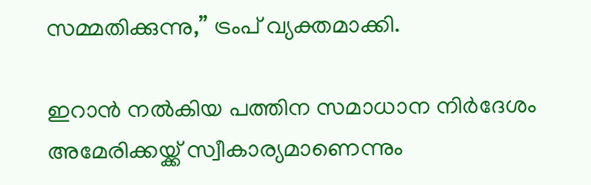സമ്മതിക്കുന്നു,” ട്രംപ് വ്യക്തമാക്കി.

ഇറാൻ നൽകിയ പത്തിന സമാധാന നിർദേശം അമേരിക്കയ്ക്ക് സ്വീകാര്യമാണെന്നും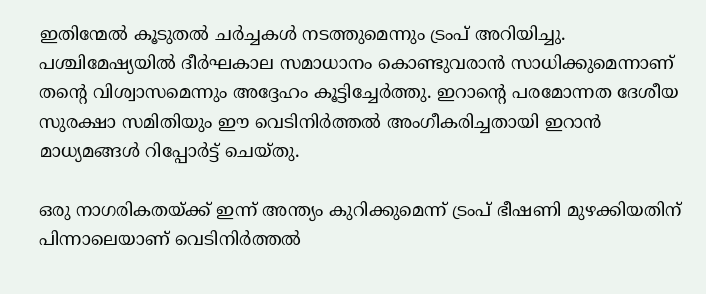ഇതിന്മേൽ കൂടുതൽ ചർച്ചകൾ നടത്തുമെന്നും ട്രംപ് അറിയിച്ചു. പശ്ചിമേഷ്യയിൽ ദീർഘകാല സമാധാനം കൊണ്ടുവരാൻ സാധിക്കുമെന്നാണ് തന്റെ വിശ്വാസമെന്നും അദ്ദേഹം കൂട്ടിച്ചേർത്തു. ഇറാന്റെ പരമോന്നത ദേശീയ സുരക്ഷാ സമിതിയും ഈ വെടിനിർത്തൽ അംഗീകരിച്ചതായി ഇറാൻ മാധ്യമങ്ങൾ റിപ്പോർട്ട് ചെയ്തു.

ഒരു നാഗരികതയ്ക്ക് ഇന്ന് അന്ത്യം കുറിക്കുമെന്ന് ട്രംപ് ഭീഷണി മുഴക്കിയതിന് പിന്നാലെയാണ് വെടിനിർത്തൽ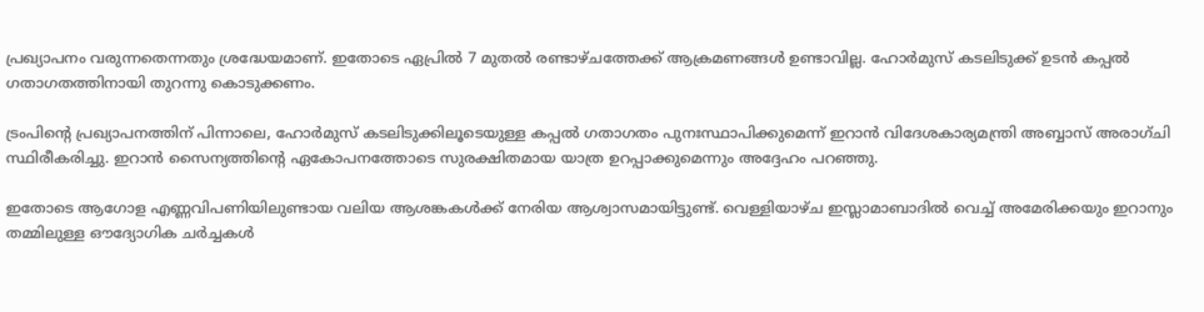പ്രഖ്യാപനം വരുന്നതെന്നതും ശ്രദ്ധേയമാണ്. ഇതോടെ ഏപ്രിൽ 7 മുതൽ രണ്ടാഴ്ചത്തേക്ക് ആക്രമണങ്ങൾ ഉണ്ടാവില്ല. ഹോർമുസ് കടലിടുക്ക് ഉടൻ കപ്പൽ ഗതാഗതത്തിനായി തുറന്നു കൊടുക്കണം.

ട്രംപിന്റെ പ്രഖ്യാപനത്തിന് പിന്നാലെ, ഹോർമുസ് കടലിടുക്കിലൂടെയുള്ള കപ്പൽ ഗതാഗതം പുനഃസ്ഥാപിക്കുമെന്ന് ഇറാൻ വിദേശകാര്യമന്ത്രി അബ്ബാസ് അരാഗ്‌ചി സ്ഥിരീകരിച്ചു. ഇറാൻ സൈന്യത്തിന്റെ ഏകോപനത്തോടെ സുരക്ഷിതമായ യാത്ര ഉറപ്പാക്കുമെന്നും അദ്ദേഹം പറഞ്ഞു.

ഇതോടെ ആഗോള എണ്ണവിപണിയിലുണ്ടായ വലിയ ആശങ്കകൾക്ക് നേരിയ ആശ്വാസമായിട്ടുണ്ട്. വെള്ളിയാഴ്ച ഇസ്ലാമാബാദിൽ വെച്ച് അമേരിക്കയും ഇറാനും തമ്മിലുള്ള ഔദ്യോഗിക ചർച്ചകൾ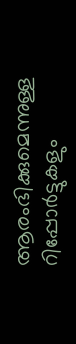ആരംഭിക്കുമെന്നുള്ള റിപ്പോർട്ടുകളും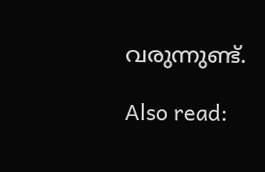വരുന്നുണ്ട്.

Also read: